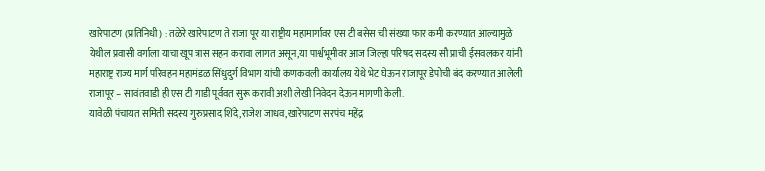खारेपाटण (प्रतिनिधी) : तळेरे खारेपाटण ते राजा पूर या राष्ट्रीय महामार्गावर एस टी बसेस ची संख्या फार कमी करण्यात आल्यामुळे येथील प्रवासी वर्गाला याचा खूप त्रास सहन करावा लागत असून,या पार्श्वभूमीवर आज जिल्हा परिषद सदस्य सौ प्राची ईसवलकर यांनी महाराष्ट्र राज्य मार्ग परिवहन महामंडळ सिंधुदुर्ग विभाग यांची कणकवली कार्यालय येथे भेट घेऊन राजापूर डेपोची बंद करण्यात आलेली राजापूर – सावंतवाडी ही एस टी गाडी पूर्ववत सुरू करावी अशी लेखी निवेदन देऊन मागणी केली.
यावेळी पंचायत समिती सदस्य गुरुप्रसाद शिंदे,राजेश जाधव,खारेपाटण सरपंच महेंद्र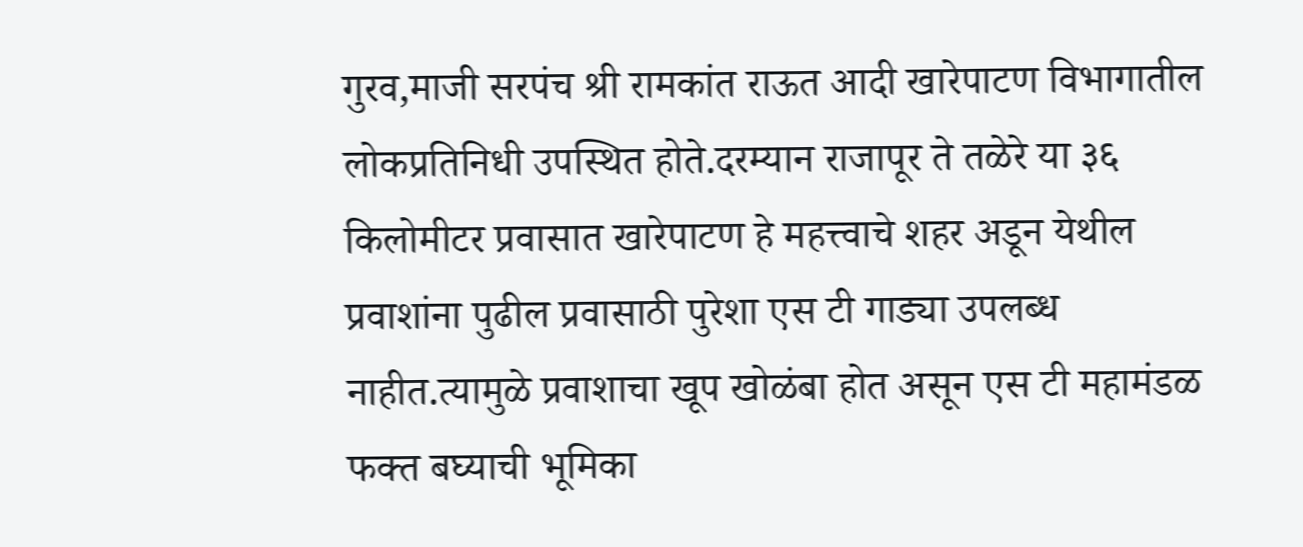गुरव,माजी सरपंच श्री रामकांत राऊत आदी खारेपाटण विभागातील लोकप्रतिनिधी उपस्थित होते.दरम्यान राजापूर ते तळेरे या ३६ किलोमीटर प्रवासात खारेपाटण हे महत्त्वाचे शहर अडून येथील प्रवाशांना पुढील प्रवासाठी पुरेशा एस टी गाड्या उपलब्ध नाहीत.त्यामुळे प्रवाशाचा खूप खोळंबा होत असून एस टी महामंडळ फक्त बघ्याची भूमिका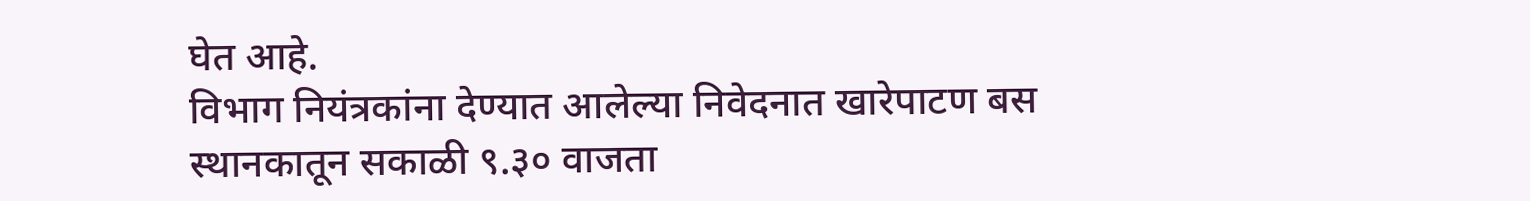घेत आहे.
विभाग नियंत्रकांना देण्यात आलेल्या निवेदनात खारेपाटण बस स्थानकातून सकाळी ९.३० वाजता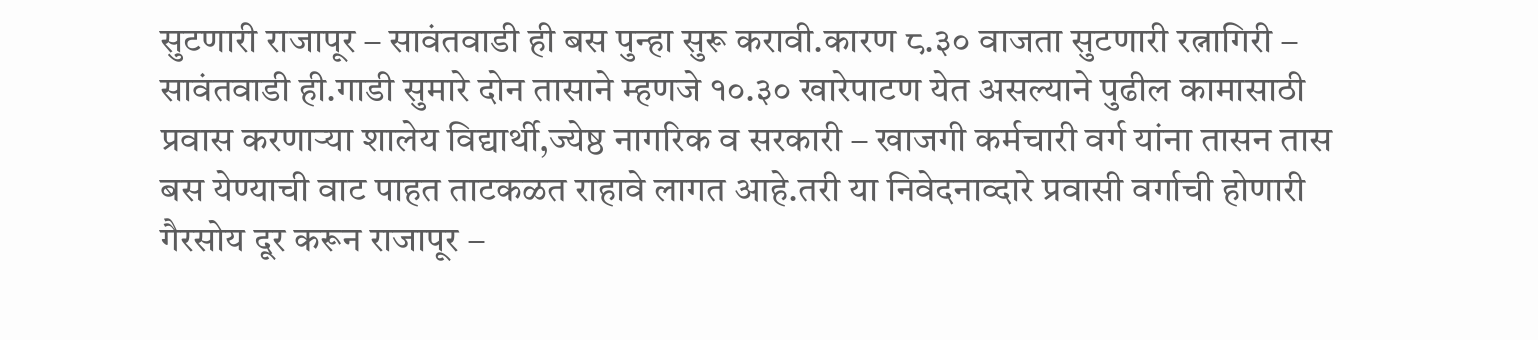सुटणारी राजापूर – सावंतवाडी ही बस पुन्हा सुरू करावी.कारण ८.३० वाजता सुटणारी रत्नागिरी – सावंतवाडी ही.गाडी सुमारे दोन तासाने म्हणजे १०.३० खारेपाटण येत असल्याने पुढील कामासाठी प्रवास करणाऱ्या शालेय विद्यार्थी,ज्येष्ठ नागरिक व सरकारी – खाजगी कर्मचारी वर्ग यांना तासन तास बस येण्याची वाट पाहत ताटकळत राहावे लागत आहे.तरी या निवेदनाव्दारे प्रवासी वर्गाची होणारी गैरसोय दूर करून राजापूर –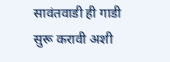सावंतवाडी ही गाडी सुरू करावी अशी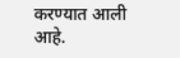करण्यात आली आहे.